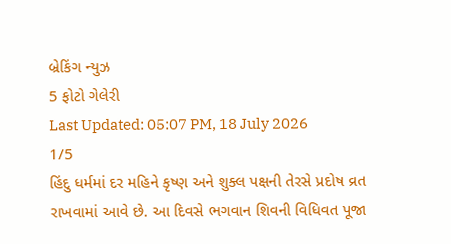બ્રેકિંગ ન્યુઝ
5 ફોટો ગેલેરી
Last Updated: 05:07 PM, 18 July 2026
1/5
હિંદુ ધર્મમાં દર મહિને કૃષ્ણ અને શુક્લ પક્ષની તેરસે પ્રદોષ વ્રત રાખવામાં આવે છે. આ દિવસે ભગવાન શિવની વિધિવત પૂજા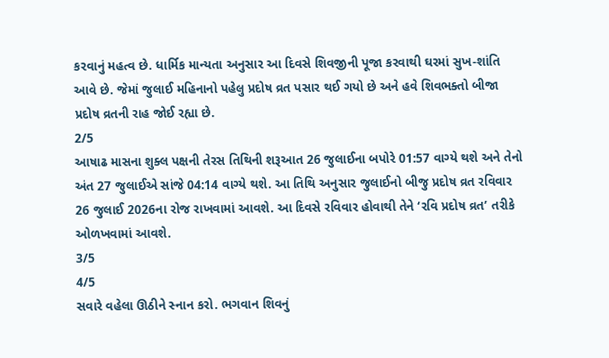કરવાનું મહત્વ છે. ધાર્મિક માન્યતા અનુસાર આ દિવસે શિવજીની પૂજા કરવાથી ઘરમાં સુખ-શાંતિ આવે છે. જેમાં જુલાઈ મહિનાનો પહેલુ પ્રદોષ વ્રત પસાર થઈ ગયો છે અને હવે શિવભક્તો બીજા પ્રદોષ વ્રતની રાહ જોઈ રહ્યા છે.
2/5
આષાઢ માસના શુક્લ પક્ષની તેરસ તિથિની શરૂઆત 26 જુલાઈના બપોરે 01:57 વાગ્યે થશે અને તેનો અંત 27 જુલાઈએ સાંજે 04:14 વાગ્યે થશે. આ તિથિ અનુસાર જુલાઈનો બીજુ પ્રદોષ વ્રત રવિવાર 26 જુલાઈ 2026ના રોજ રાખવામાં આવશે. આ દિવસે રવિવાર હોવાથી તેને ‘રવિ પ્રદોષ વ્રત’ તરીકે ઓળખવામાં આવશે.
3/5
4/5
સવારે વહેલા ઊઠીને સ્નાન કરો. ભગવાન શિવનું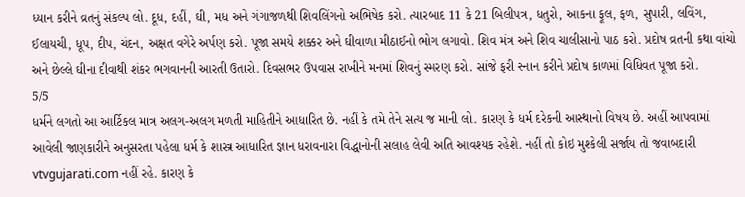ધ્યાન કરીને વ્રતનું સંકલ્પ લો. દૂધ, દહીં, ઘી, મધ અને ગંગાજળથી શિવલિંગનો અભિષેક કરો. ત્યારબાદ 11 કે 21 બિલીપત્ર, ધતુરો, આકના ફૂલ, ફળ, સુપારી, લવિંગ, ઈલાયચી, ધૂપ, દીપ, ચંદન, અક્ષત વગેરે અર્પણ કરો. પૂજા સમયે શક્કર અને ઘીવાળા મીઠાઈનો ભોગ લગાવો. શિવ મંત્ર અને શિવ ચાલીસાનો પાઠ કરો. પ્રદોષ વ્રતની કથા વાંચો અને છેલ્લે ઘીના દીવાથી શંકર ભગવાનની આરતી ઉતારો. દિવસભર ઉપવાસ રાખીને મનમાં શિવનું સ્મરણ કરો. સાંજે ફરી સ્નાન કરીને પ્રદોષ કાળમાં વિધિવત પૂજા કરો.
5/5
ધર્મને લગતો આ આર્ટિકલ માત્ર અલગ-અલગ મળતી માહિતીને આધારિત છે. નહીં કે તમે તેને સત્ય જ માની લો. કારણ કે ધર્મ દરેકની આસ્થાનો વિષય છે. અહીં આપવામાં આવેલી જાણકારીને અનુસરતા પહેલા ધર્મ કે શાસ્ત્ર આધારિત જ્ઞાન ધરાવનારા વિદ્ધાનોની સલાહ લેવી અતિ આવશ્યક રહેશે. નહીં તો કોઇ મુશ્કેલી સર્જાય તો જવાબદારી vtvgujarati.com નહીં રહે. કારણ કે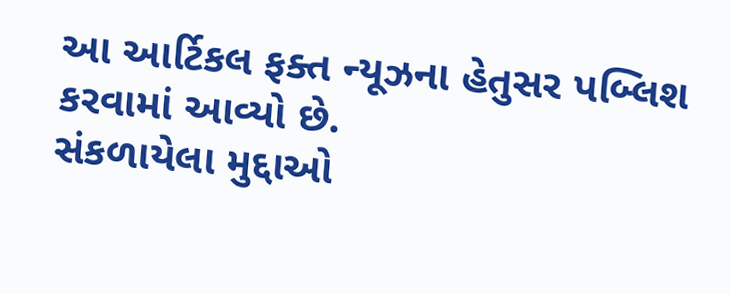આ આર્ટિકલ ફક્ત ન્યૂઝના હેતુસર પબ્લિશ કરવામાં આવ્યો છે.
સંકળાયેલા મુદ્દાઓ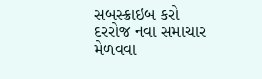સબસ્ક્રાઇબ કરો
દરરોજ નવા સમાચાર મેળવવા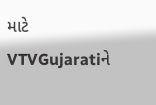માટે VTVGujaratiને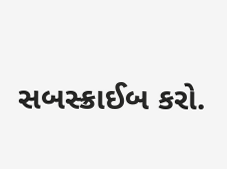સબસ્ક્રાઈબ કરો.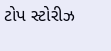ટોપ સ્ટોરીઝ